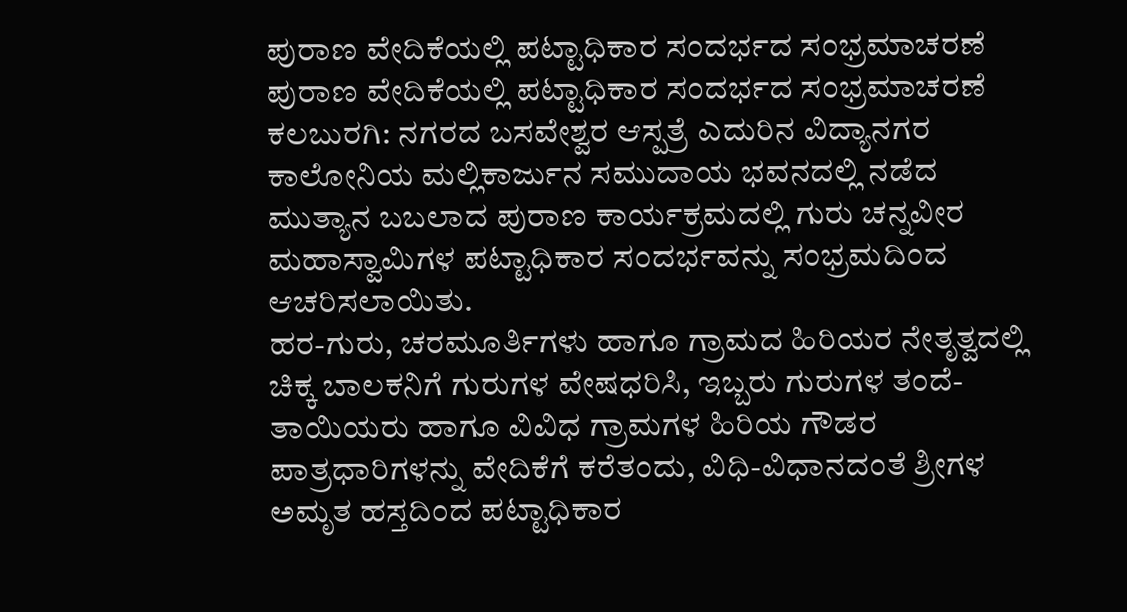ಪುರಾಣ ವೇದಿಕೆಯಲ್ಲಿ ಪಟ್ಟಾಧಿಕಾರ ಸಂದರ್ಭದ ಸಂಭ್ರಮಾಚರಣೆ
ಪುರಾಣ ವೇದಿಕೆಯಲ್ಲಿ ಪಟ್ಟಾಧಿಕಾರ ಸಂದರ್ಭದ ಸಂಭ್ರಮಾಚರಣೆ
ಕಲಬುರಗಿ: ನಗರದ ಬಸವೇಶ್ವರ ಆಸ್ಪತ್ರೆ ಎದುರಿನ ವಿದ್ಯಾನಗರ ಕಾಲೋನಿಯ ಮಲ್ಲಿಕಾರ್ಜುನ ಸಮುದಾಯ ಭವನದಲ್ಲಿ ನಡೆದ ಮುತ್ಯಾನ ಬಬಲಾದ ಪುರಾಣ ಕಾರ್ಯಕ್ರಮದಲ್ಲಿ ಗುರು ಚನ್ನವೀರ ಮಹಾಸ್ವಾಮಿಗಳ ಪಟ್ಟಾಧಿಕಾರ ಸಂದರ್ಭವನ್ನು ಸಂಭ್ರಮದಿಂದ ಆಚರಿಸಲಾಯಿತು.
ಹರ-ಗುರು, ಚರಮೂರ್ತಿಗಳು ಹಾಗೂ ಗ್ರಾಮದ ಹಿರಿಯರ ನೇತೃತ್ವದಲ್ಲಿ ಚಿಕ್ಕ ಬಾಲಕನಿಗೆ ಗುರುಗಳ ವೇಷಧರಿಸಿ, ಇಬ್ಬರು ಗುರುಗಳ ತಂದೆ-ತಾಯಿಯರು ಹಾಗೂ ವಿವಿಧ ಗ್ರಾಮಗಳ ಹಿರಿಯ ಗೌಡರ ಪಾತ್ರಧಾರಿಗಳನ್ನು ವೇದಿಕೆಗೆ ಕರೆತಂದು, ವಿಧಿ-ವಿಧಾನದಂತೆ ಶ್ರೀಗಳ ಅಮೃತ ಹಸ್ತದಿಂದ ಪಟ್ಟಾಧಿಕಾರ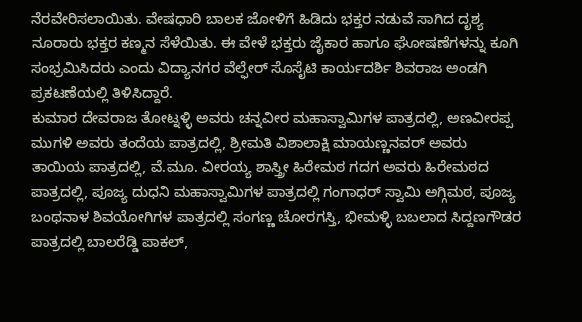ನೆರವೇರಿಸಲಾಯಿತು. ವೇಷಧಾರಿ ಬಾಲಕ ಜೋಳಿಗೆ ಹಿಡಿದು ಭಕ್ತರ ನಡುವೆ ಸಾಗಿದ ದೃಶ್ಯ ನೂರಾರು ಭಕ್ತರ ಕಣ್ಮನ ಸೆಳೆಯಿತು. ಈ ವೇಳೆ ಭಕ್ತರು ಜೈಕಾರ ಹಾಗೂ ಘೋಷಣೆಗಳನ್ನು ಕೂಗಿ ಸಂಭ್ರಮಿಸಿದರು ಎಂದು ವಿದ್ಯಾನಗರ ವೆಲ್ಫೇರ್ ಸೊಸೈಟಿ ಕಾರ್ಯದರ್ಶಿ ಶಿವರಾಜ ಅಂಡಗಿ ಪ್ರಕಟಣೆಯಲ್ಲಿ ತಿಳಿಸಿದ್ದಾರೆ.
ಕುಮಾರ ದೇವರಾಜ ತೋಟ್ನಳ್ಳಿ ಅವರು ಚನ್ನವೀರ ಮಹಾಸ್ವಾಮಿಗಳ ಪಾತ್ರದಲ್ಲಿ, ಅಣವೀರಪ್ಪ ಮುಗಳಿ ಅವರು ತಂದೆಯ ಪಾತ್ರದಲ್ಲಿ, ಶ್ರೀಮತಿ ವಿಶಾಲಾಕ್ಷಿ ಮಾಯಣ್ಣನವರ್ ಅವರು ತಾಯಿಯ ಪಾತ್ರದಲ್ಲಿ, ವೆ.ಮೂ. ವೀರಯ್ಯ ಶಾಸ್ತ್ರೀ ಹಿರೇಮಠ ಗದಗ ಅವರು ಹಿರೇಮಠದ ಪಾತ್ರದಲ್ಲಿ, ಪೂಜ್ಯ ದುಧನಿ ಮಹಾಸ್ವಾಮಿಗಳ ಪಾತ್ರದಲ್ಲಿ ಗಂಗಾಧರ್ ಸ್ವಾಮಿ ಅಗ್ಗಿಮಠ, ಪೂಜ್ಯ ಬಂಥನಾಳ ಶಿವಯೋಗಿಗಳ ಪಾತ್ರದಲ್ಲಿ ಸಂಗಣ್ಣ ಚೋರಗಸ್ತಿ, ಭೀಮಳ್ಳಿ ಬಬಲಾದ ಸಿದ್ದಣಗೌಡರ ಪಾತ್ರದಲ್ಲಿ ಬಾಲರೆಡ್ಡಿ ಪಾಕಲ್,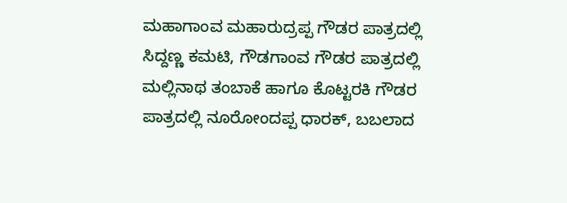ಮಹಾಗಾಂವ ಮಹಾರುದ್ರಪ್ಪ ಗೌಡರ ಪಾತ್ರದಲ್ಲಿ ಸಿದ್ದಣ್ಣ ಕಮಟಿ, ಗೌಡಗಾಂವ ಗೌಡರ ಪಾತ್ರದಲ್ಲಿ ಮಲ್ಲಿನಾಥ ತಂಬಾಕೆ ಹಾಗೂ ಕೊಟ್ಟರಕಿ ಗೌಡರ ಪಾತ್ರದಲ್ಲಿ ನೂರೋಂದಪ್ಪ ಧಾರಕ್, ಬಬಲಾದ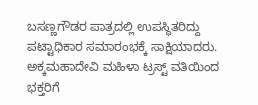ಬಸಣ್ಣಗೌಡರ ಪಾತ್ರದಲ್ಲಿ ಉಪಸ್ಥಿತರಿದ್ದು ಪಟ್ಟಾಧಿಕಾರ ಸಮಾರಂಭಕ್ಕೆ ಸಾಕ್ಷಿಯಾದರು.
ಅಕ್ಕಮಹಾದೇವಿ ಮಹಿಳಾ ಟ್ರಸ್ಟ್ ವತಿಯಿಂದ ಭಕ್ತರಿಗೆ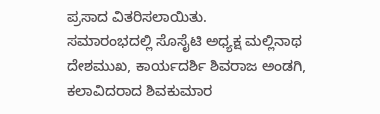ಪ್ರಸಾದ ವಿತರಿಸಲಾಯಿತು.
ಸಮಾರಂಭದಲ್ಲಿ ಸೊಸೈಟಿ ಅಧ್ಯಕ್ಷ ಮಲ್ಲಿನಾಥ ದೇಶಮುಖ, ಕಾರ್ಯದರ್ಶಿ ಶಿವರಾಜ ಅಂಡಗಿ, ಕಲಾವಿದರಾದ ಶಿವಕುಮಾರ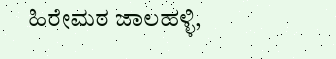ಹಿರೇಮಠ ಜಾಲಹಳ್ಳಿ,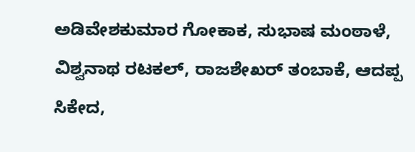ಅಡಿವೇಶಕುಮಾರ ಗೋಕಾಕ, ಸುಭಾಷ ಮಂಠಾಳೆ, ವಿಶ್ವನಾಥ ರಟಕಲ್, ರಾಜಶೇಖರ್ ತಂಬಾಕೆ, ಆದಪ್ಪ ಸಿಕೇದ,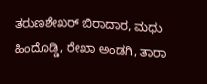ತರುಣಶೇಖರ್ ಬಿರಾದಾರ, ಮಧು ಹಿಂದೊಡ್ಡಿ, ರೇಖಾ ಅಂಡಗಿ, ತಾರಾ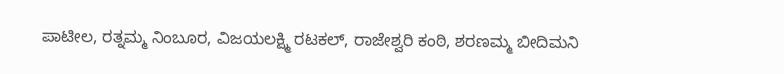ಪಾಟೀಲ, ರತ್ನಮ್ಮ ನಿಂಬೂರ, ವಿಜಯಲಕ್ಷ್ಮಿ ರಟಕಲ್, ರಾಜೇಶ್ವರಿ ಕಂಠಿ, ಶರಣಮ್ಮ ಬೀದಿಮನಿ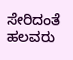ಸೇರಿದಂತೆ ಹಲವರು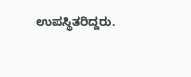ಉಪಸ್ಥಿತರಿದ್ದರು.